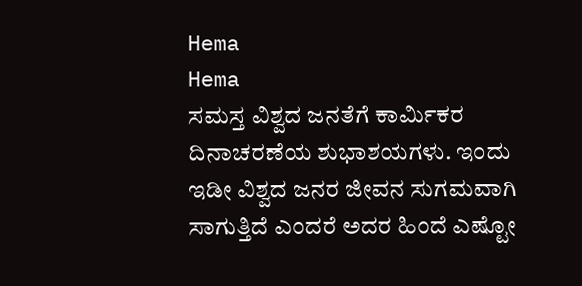Hema
Hema
ಸಮಸ್ತ ವಿಶ್ವದ ಜನತೆಗೆ ಕಾರ್ಮಿಕರ ದಿನಾಚರಣೆಯ ಶುಭಾಶಯಗಳು. ಇಂದು ಇಡೀ ವಿಶ್ವದ ಜನರ ಜೀವನ ಸುಗಮವಾಗಿ ಸಾಗುತ್ತಿದೆ ಎಂದರೆ ಅದರ ಹಿಂದೆ ಎಷ್ಟೋ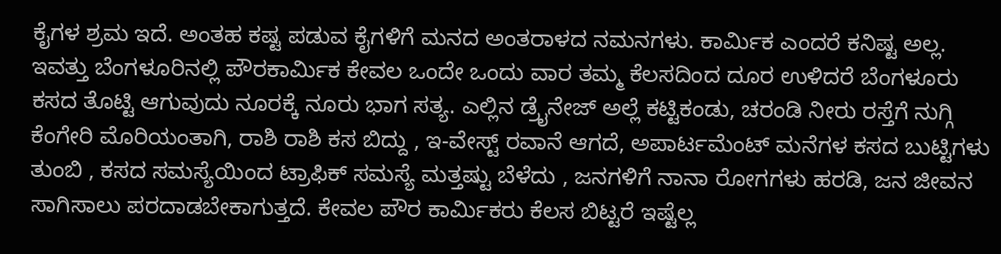ಕೈಗಳ ಶ್ರಮ ಇದೆ. ಅಂತಹ ಕಷ್ಟ ಪಡುವ ಕೈಗಳಿಗೆ ಮನದ ಅಂತರಾಳದ ನಮನಗಳು. ಕಾರ್ಮಿಕ ಎಂದರೆ ಕನಿಷ್ಟ ಅಲ್ಲ. ಇವತ್ತು ಬೆಂಗಳೂರಿನಲ್ಲಿ ಪೌರಕಾರ್ಮಿಕ ಕೇವಲ ಒಂದೇ ಒಂದು ವಾರ ತಮ್ಮ ಕೆಲಸದಿಂದ ದೂರ ಉಳಿದರೆ ಬೆಂಗಳೂರು ಕಸದ ತೊಟ್ಟಿ ಆಗುವುದು ನೂರಕ್ಕೆ ನೂರು ಭಾಗ ಸತ್ಯ. ಎಲ್ಲಿನ ಡ್ರೈನೇಜ್ ಅಲ್ಲೆ ಕಟ್ಟಿಕಂಡು, ಚರಂಡಿ ನೀರು ರಸ್ತೆಗೆ ನುಗ್ಗಿ ಕೆಂಗೇರಿ ಮೊರಿಯಂತಾಗಿ, ರಾಶಿ ರಾಶಿ ಕಸ ಬಿದ್ದು , ಇ-ವೇಸ್ಟ್ ರವಾನೆ ಆಗದೆ, ಅಪಾರ್ಟಮೆಂಟ್ ಮನೆಗಳ ಕಸದ ಬುಟ್ಟಿಗಳು ತುಂಬಿ , ಕಸದ ಸಮಸ್ಯೆಯಿಂದ ಟ್ರಾಫಿಕ್ ಸಮಸ್ಯೆ ಮತ್ತಷ್ಟು ಬೆಳೆದು , ಜನಗಳಿಗೆ ನಾನಾ ರೋಗಗಳು ಹರಡಿ, ಜನ ಜೀವನ ಸಾಗಿಸಾಲು ಪರದಾಡಬೇಕಾಗುತ್ತದೆ. ಕೇವಲ ಪೌರ ಕಾರ್ಮಿಕರು ಕೆಲಸ ಬಿಟ್ಟರೆ ಇಷ್ಟೆಲ್ಲ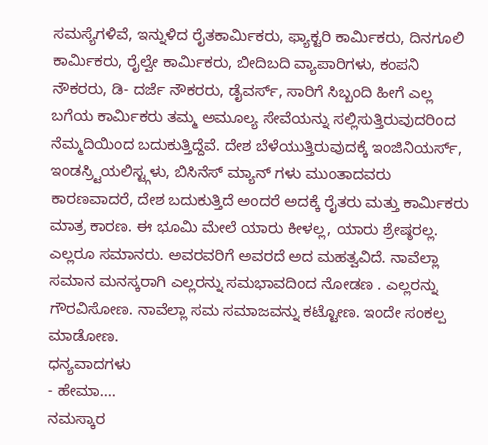ಸಮಸ್ಯೆಗಳಿವೆ, ಇನ್ನುಳಿದ ರೈತಕಾರ್ಮಿಕರು, ಫ್ಯಾಕ್ಟರಿ ಕಾರ್ಮಿಕರು, ದಿನಗೂಲಿ ಕಾರ್ಮಿಕರು, ರೈಲ್ವೇ ಕಾರ್ಮಿಕರು, ಬೀದಿಬದಿ ವ್ಯಾಪಾರಿಗಳು, ಕಂಪನಿ ನೌಕರರು, ಡಿ- ದರ್ಜೆ ನೌಕರರು, ಡೈವರ್ಸ್, ಸಾರಿಗೆ ಸಿಬ್ಬಂದಿ ಹೀಗೆ ಎಲ್ಲ ಬಗೆಯ ಕಾರ್ಮಿಕರು ತಮ್ಮ ಅಮೂಲ್ಯ ಸೇವೆಯನ್ನು ಸಲ್ಲಿಸುತ್ತಿರುವುದರಿಂದ ನೆಮ್ಮದಿಯಿಂದ ಬದುಕುತ್ತಿದ್ದೆವೆ. ದೇಶ ಬೆಳೆಯುತ್ತಿರುವುದಕ್ಕೆ ಇಂಜಿನಿಯರ್ಸ್, ಇಂಡಸ್ರ್ಟಿಯಲಿಸ್ಟ್ಗಳು, ಬಿಸಿನೆಸ್ ಮ್ಯಾನ್ ಗಳು ಮುಂತಾದವರು ಕಾರಣವಾದರೆ, ದೇಶ ಬದುಕುತ್ತಿದೆ ಅಂದರೆ ಅದಕ್ಕೆ ರೈತರು ಮತ್ತು ಕಾರ್ಮಿಕರು ಮಾತ್ರ ಕಾರಣ. ಈ ಭೂಮಿ ಮೇಲೆ ಯಾರು ಕೀಳಲ್ಲ, ಯಾರು ಶ್ರೇಷ್ಠರಲ್ಲ. ಎಲ್ಲರೂ ಸಮಾನರು. ಅವರವರಿಗೆ ಅವರದೆ ಅದ ಮಹತ್ವವಿದೆ. ನಾವೆಲ್ಲಾ ಸಮಾನ ಮನಸ್ಕರಾಗಿ ಎಲ್ಲರನ್ನು ಸಮಭಾವದಿಂದ ನೋಡಣ . ಎಲ್ಲರನ್ನು ಗೌರವಿಸೋಣ. ನಾವೆಲ್ಲಾ ಸಮ ಸಮಾಜವನ್ನು ಕಟ್ಟೋಣ. ಇಂದೇ ಸಂಕಲ್ಪ ಮಾಡೋಣ.
ಧನ್ಯವಾದಗಳು
- ಹೇಮಾ....
ನಮಸ್ಕಾರ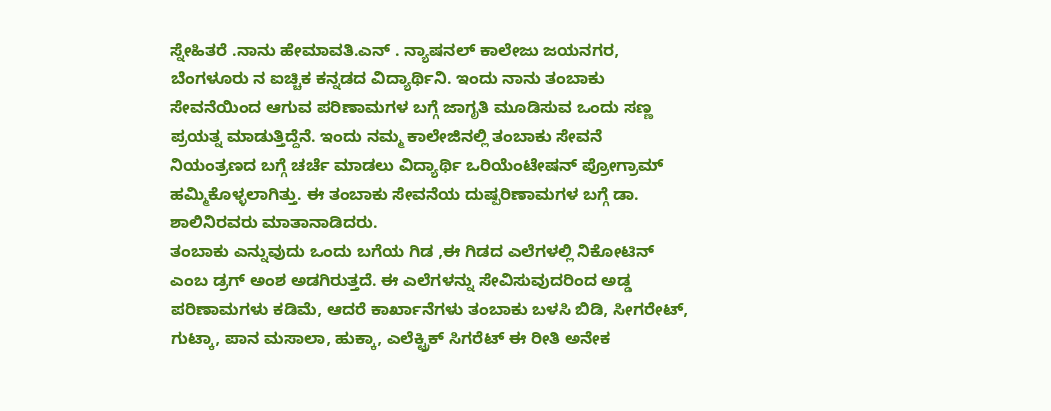ಸ್ನೇಹಿತರೆ .ನಾನು ಹೇಮಾವತಿ.ಎನ್ . ನ್ಯಾಷನಲ್ ಕಾಲೇಜು ಜಯನಗರ, ಬೆಂಗಳೂರು ನ ಐಚ್ಚಿಕ ಕನ್ನಡದ ವಿದ್ಯಾರ್ಥಿನಿ. ಇಂದು ನಾನು ತಂಬಾಕು ಸೇವನೆಯಿಂದ ಆಗುವ ಪರಿಣಾಮಗಳ ಬಗ್ಗೆ ಜಾಗೃತಿ ಮೂಡಿಸುವ ಒಂದು ಸಣ್ಣ ಪ್ರಯತ್ನ ಮಾಡುತ್ತಿದ್ದೆನೆ. ಇಂದು ನಮ್ಮ ಕಾಲೇಜಿನಲ್ಲಿ ತಂಬಾಕು ಸೇವನೆ ನಿಯಂತ್ರಣದ ಬಗ್ಗೆ ಚರ್ಚೆ ಮಾಡಲು ವಿದ್ಯಾರ್ಥಿ ಒರಿಯೆಂಟೇಷನ್ ಪ್ರೋಗ್ರಾಮ್ ಹಮ್ಮಿಕೊಳ್ಳಲಾಗಿತ್ತು. ಈ ತಂಬಾಕು ಸೇವನೆಯ ದುಷ್ಪರಿಣಾಮಗಳ ಬಗ್ಗೆ ಡಾ. ಶಾಲಿನಿರವರು ಮಾತಾನಾಡಿದರು.
ತಂಬಾಕು ಎನ್ನುವುದು ಒಂದು ಬಗೆಯ ಗಿಡ ,ಈ ಗಿಡದ ಎಲೆಗಳಲ್ಲಿ ನಿಕೋಟಿನ್ ಎಂಬ ಡ್ರಗ್ ಅಂಶ ಅಡಗಿರುತ್ತದೆ. ಈ ಎಲೆಗಳನ್ನು ಸೇವಿಸುವುದರಿಂದ ಅಡ್ಡ ಪರಿಣಾಮಗಳು ಕಡಿಮೆ, ಆದರೆ ಕಾರ್ಖಾನೆಗಳು ತಂಬಾಕು ಬಳಸಿ ಬಿಡಿ, ಸೀಗರೇಟ್, ಗುಟ್ಕಾ, ಪಾನ ಮಸಾಲಾ, ಹುಕ್ಕಾ, ಎಲೆಕ್ಟ್ರಿಕ್ ಸಿಗರೆಟ್ ಈ ರೀತಿ ಅನೇಕ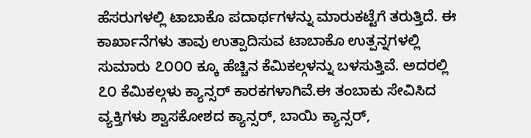ಹೆಸರುಗಳಲ್ಲಿ ಟಾಬಾಕೊ ಪದಾರ್ಥಗಳನ್ನು ಮಾರುಕಟ್ಟೆಗೆ ತರುತ್ತಿದೆ. ಈ ಕಾರ್ಖಾನೆಗಳು ತಾವು ಉತ್ಪಾದಿಸುವ ಟಾಬಾಕೊ ಉತ್ಪನ್ನಗಳಲ್ಲಿ ಸುಮಾರು ೭೦೦೦ ಕ್ಕೂ ಹೆಚ್ಚಿನ ಕೆಮಿಕಲ್ಗಳನ್ನು ಬಳಸುತ್ತಿವೆ. ಅದರಲ್ಲಿ ೭೦ ಕೆಮಿಕಲ್ಗಳು ಕ್ಯಾನ್ಸರ್ ಕಾರಕಗಳಾಗಿವೆ.ಈ ತಂಬಾಕು ಸೇವಿಸಿದ ವ್ಯಕ್ತಿಗಳು ಶ್ವಾಸಕೋಶದ ಕ್ಯಾನ್ಸರ್, ಬಾಯಿ ಕ್ಯಾನ್ಸರ್,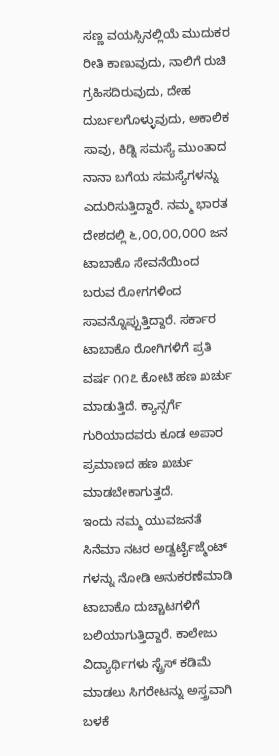ಸಣ್ಣ ವಯಸ್ಸಿನಲ್ಲಿಯೆ ಮುದುಕರ ರೀತಿ ಕಾಣುವುದು, ನಾಲಿಗೆ ರುಚಿ ಗ್ರಹಿಸದಿರುವುದು, ದೇಹ ದುರ್ಬಲಗೊಳ್ಳುವುದು, ಅಕಾಲಿಕ ಸಾವು, ಕಿಡ್ನಿ ಸಮಸ್ಯೆ ಮುಂತಾದ ನಾನಾ ಬಗೆಯ ಸಮಸ್ಯೆಗಳನ್ನು ಎದುರಿಸುತ್ತಿದ್ದಾರೆ. ನಮ್ಮ ಭಾರತ ದೇಶದಲ್ಲಿ ೬,೦೦,೦೦,೦೦೦ ಜನ ಟಾಬಾಕೊ ಸೇವನೆಯಿಂದ ಬರುವ ರೋಗಗಳಿಂದ ಸಾವನ್ನೊಪ್ಪುತ್ತಿದ್ದಾರೆ. ಸರ್ಕಾರ ಟಾಬಾಕೊ ರೋಗಿಗಳಿಗೆ ಪ್ರತಿ ವರ್ಷ ೧೧೭ ಕೋಟಿ ಹಣ ಖರ್ಚು ಮಾಡುತ್ತಿದೆ. ಕ್ಯಾನ್ಸರ್ಗೆ ಗುರಿಯಾದವರು ಕೂಡ ಅಪಾರ ಪ್ರಮಾಣದ ಹಣ ಖರ್ಚು ಮಾಡಬೇಕಾಗುತ್ತದೆ.
ಇಂದು ನಮ್ಮ ಯುವಜನತೆ ಸಿನೆಮಾ ನಟರ ಅಡ್ವರ್ಟೈಜ್ಮೆಂಟ್ ಗಳನ್ನು ನೋಡಿ ಅನುಕರಣೆಮಾಡಿ ಟಾಬಾಕೊ ದುಚ್ಚಾಟಗಳಿಗೆ ಬಲಿಯಾಗುತ್ತಿದ್ದಾರೆ. ಕಾಲೇಜು ವಿದ್ಯಾರ್ಥಿಗಳು ಸ್ಟ್ರೆಸ್ ಕಡಿಮೆ ಮಾಡಲು ಸಿಗರೇಟನ್ನು ಅಸ್ತ್ರವಾಗಿ ಬಳಕೆ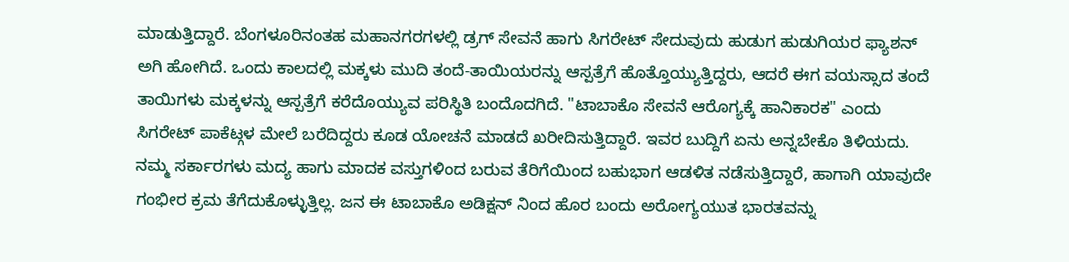ಮಾಡುತ್ತಿದ್ದಾರೆ. ಬೆಂಗಳೂರಿನಂತಹ ಮಹಾನಗರಗಳಲ್ಲಿ ಡ್ರಗ್ ಸೇವನೆ ಹಾಗು ಸಿಗರೇಟ್ ಸೇದುವುದು ಹುಡುಗ ಹುಡುಗಿಯರ ಫ್ಯಾಶನ್ ಅಗಿ ಹೋಗಿದೆ. ಒಂದು ಕಾಲದಲ್ಲಿ ಮಕ್ಕಳು ಮುದಿ ತಂದೆ-ತಾಯಿಯರನ್ನು ಆಸ್ಪತ್ರೆಗೆ ಹೊತ್ತೊಯ್ಯುತ್ತಿದ್ದರು, ಆದರೆ ಈಗ ವಯಸ್ಸಾದ ತಂದೆ ತಾಯಿಗಳು ಮಕ್ಕಳನ್ನು ಆಸ್ಪತ್ರೆಗೆ ಕರೆದೊಯ್ಯುವ ಪರಿಸ್ಥಿತಿ ಬಂದೊದಗಿದೆ. "ಟಾಬಾಕೊ ಸೇವನೆ ಆರೊಗ್ಯಕ್ಕೆ ಹಾನಿಕಾರಕ" ಎಂದು ಸಿಗರೇಟ್ ಪಾಕೆಟ್ಗಳ ಮೇಲೆ ಬರೆದಿದ್ದರು ಕೂಡ ಯೋಚನೆ ಮಾಡದೆ ಖರೀದಿಸುತ್ತಿದ್ದಾರೆ. ಇವರ ಬುದ್ದಿಗೆ ಏನು ಅನ್ನಬೇಕೊ ತಿಳಿಯದು.
ನಮ್ಮ ಸರ್ಕಾರಗಳು ಮದ್ಯ ಹಾಗು ಮಾದಕ ವಸ್ತುಗಳಿಂದ ಬರುವ ತೆರಿಗೆಯಿಂದ ಬಹುಭಾಗ ಆಡಳಿತ ನಡೆಸುತ್ತಿದ್ದಾರೆ, ಹಾಗಾಗಿ ಯಾವುದೇ ಗಂಭೀರ ಕ್ರಮ ತೆಗೆದುಕೊಳ್ಳುತ್ತಿಲ್ಲ. ಜನ ಈ ಟಾಬಾಕೊ ಅಡಿಕ್ಷನ್ ನಿಂದ ಹೊರ ಬಂದು ಅರೋಗ್ಯಯುತ ಭಾರತವನ್ನು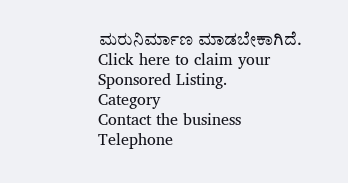ಮರುನಿರ್ಮಾಣ ಮಾಡಬೇಕಾಗಿದೆ.
Click here to claim your Sponsored Listing.
Category
Contact the business
Telephone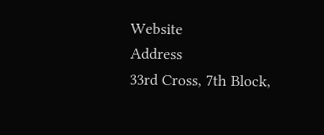Website
Address
33rd Cross, 7th Block,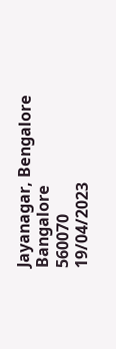Jayanagar, Bengalore
Bangalore
560070
19/04/2023